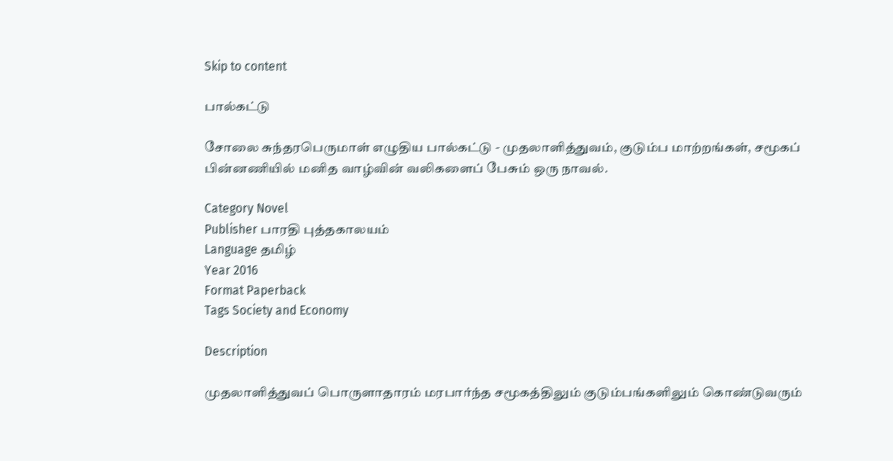Skip to content

பால்கட்டு

சோலை சுந்தரபெருமாள் எழுதிய பால்கட்டு - முதலாளித்துவம், குடும்ப மாற்றங்கள், சமூகப் பின்னணியில் மனித வாழ்வின் வலிகளைப் பேசும் ஒரு நாவல்.

Category Novel
Publisher பாரதி புத்தகாலயம்
Language தமிழ்
Year 2016
Format Paperback
Tags Society and Economy

Description

முதலாளித்துவப் பொருளாதாரம் மரபார்ந்த சமூகத்திலும் குடும்பங்களிலும் கொண்டுவரும்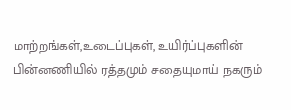மாற்றங்கள்,உடைப்புகள், உயிர்ப்புகளின் பின்னணியில் ரத்தமும் சதையுமாய் நகரும்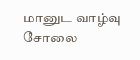மானுட வாழ்வு சோலை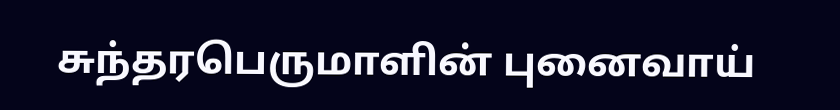சுந்தரபெருமாளின் புனைவாய்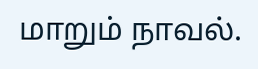மாறும் நாவல்.